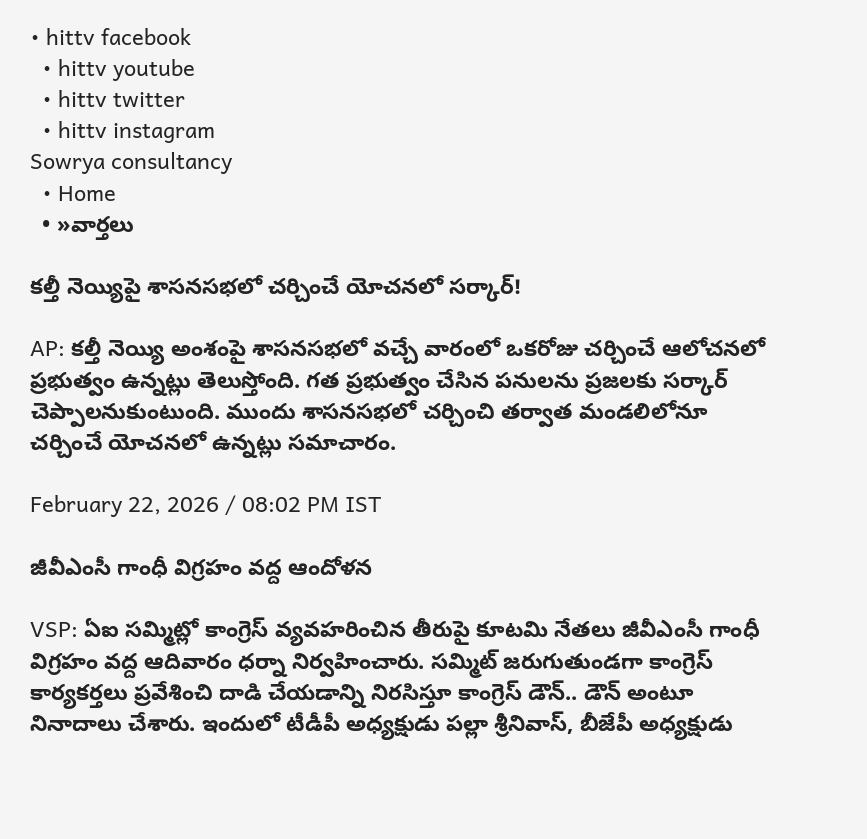• hittv facebook
  • hittv youtube
  • hittv twitter
  • hittv instagram
Sowrya consultancy
  • Home
  • »వార్తలు

కల్తీ నెయ్యిపై శాసనసభలో చర్చించే యోచనలో సర్కార్!

AP: కల్తీ నెయ్యి అంశంపై శాసనసభలో వచ్చే వారంలో ఒకరోజు చర్చించే ఆలోచనలో ప్రభుత్వం ఉన్నట్లు తెలుస్తోంది. గత ప్రభుత్వం చేసిన పనులను ప్రజలకు సర్కార్ చెప్పాలనుకుంటుంది. ముందు శాసనసభలో చర్చించి తర్వాత మండలిలోనూ చర్చించే యోచనలో ఉన్నట్లు సమాచారం.

February 22, 2026 / 08:02 PM IST

జీవీఎంసీ గాంధీ విగ్రహం వద్ద ఆందోళన

VSP: ఏఐ సమ్మిట్లో కాంగ్రెస్ వ్యవహరించిన తీరుపై కూటమి నేతలు జీవీఎంసీ గాంధీ విగ్రహం వద్ద ఆదివారం ధర్నా నిర్వహించారు. సమ్మిట్ జరుగుతుండగా కాంగ్రెస్ కార్యకర్తలు ప్రవేశించి దాడి చేయడాన్ని నిరసిస్తూ కాంగ్రెస్ డౌన్.. డౌన్ అంటూ నినాదాలు చేశారు. ఇందులో టీడీపీ అధ్యక్షుడు పల్లా శ్రీనివాస్, బీజేపీ అధ్యక్షుడు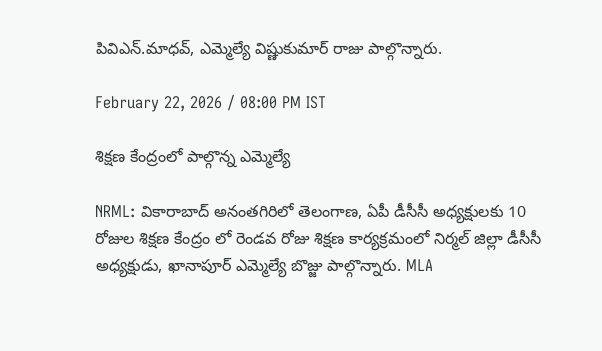పివిఎన్.మాధవ్, ఎమ్మెల్యే విష్ణుకుమార్ రాజు పాల్గొన్నారు.

February 22, 2026 / 08:00 PM IST

శిక్షణ కేంద్రంలో పాల్గొన్న ఎమ్మెల్యే

NRML: వికారాబాద్ అనంతగిరిలో తెలంగాణ, ఏపీ డీసీసీ అధ్యక్షులకు 10 రోజుల శిక్షణ కేంద్రం లో రెండవ రోజు శిక్షణ కార్యక్రమంలో నిర్మల్ జిల్లా డీసీసీ అధ్యక్షుడు, ఖానాపూర్ ఎమ్మెల్యే బొజ్జు పాల్గొన్నారు. MLA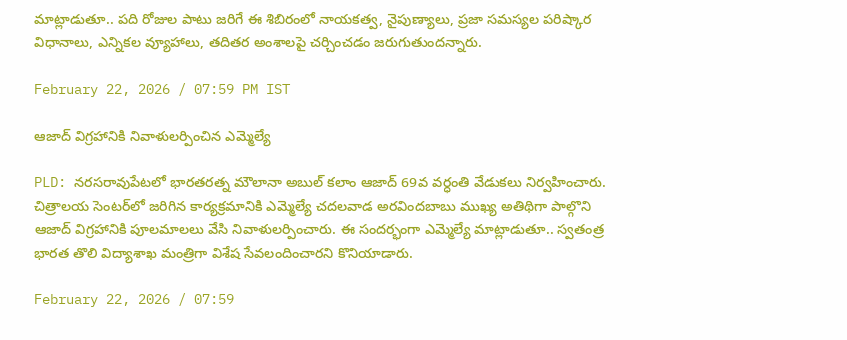మాట్లాడుతూ.. పది రోజుల పాటు జరిగే ఈ శిబిరంలో నాయకత్వ, నైపుణ్యాలు, ప్రజా సమస్యల పరిష్కార విధానాలు, ఎన్నికల వ్యూహాలు, తదితర అంశాలపై చర్చించడం జరుగుతుందన్నారు.

February 22, 2026 / 07:59 PM IST

ఆజాద్ విగ్రహానికి నివాళులర్పించిన ఎమ్మెల్యే

PLD: నరసరావుపేటలో భారతరత్న మౌలానా అబుల్ కలాం ఆజాద్ 69వ వర్ధంతి వేడుకలు నిర్వహించారు. చిత్రాలయ సెంటర్‌లో జరిగిన కార్యక్రమానికి ఎమ్మెల్యే చదలవాడ అరవిందబాబు ముఖ్య అతిథిగా పాల్గొని ఆజాద్ విగ్రహానికి పూలమాలలు వేసి నివాళులర్పించారు. ఈ సందర్భంగా ఎమ్మెల్యే మాట్లాడుతూ.. స్వతంత్ర భారత తొలి విద్యాశాఖ మంత్రిగా విశేష సేవలందించారని కొనియాడారు.

February 22, 2026 / 07:59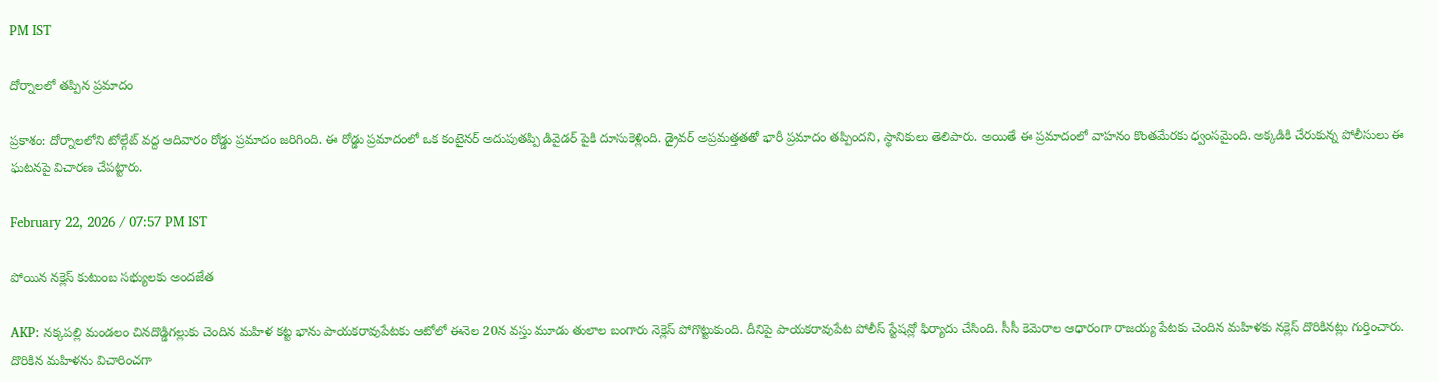PM IST

దోర్నాలలో తప్పిన ప్రమాదం

ప్రకాశం: దోర్నాలలోని టోల్గేట్ వద్ద ఆదివారం రోడ్డు ప్రమాదం జరిగింది. ఈ రోడ్డు ప్రమాదంలో ఒక కంటైనర్ అదుపుతప్పి డివైడర్ పైకి దూసుకెళ్లింది. డ్రైవర్ అప్రమత్తతతో భారీ ప్రమాదం తప్పిందని, స్థానికులు తెలిపారు. అయితే ఈ ప్రమాదంలో వాహనం కొంతమేరకు ధ్వంసమైంది. అక్కడికి చేరుకున్న పోలీసులు ఈ ఘటనపై విచారణ చేపట్టారు.

February 22, 2026 / 07:57 PM IST

పోయిన నక్లెస్ కుటుంబ సభ్యులకు అందజేత

AKP: నక్కపల్లి మండలం చినదొడ్డిగల్లుకు చెందిన మహిళ కట్ట భాను పాయకరావుపేటకు ఆటోలో ఈనెల 20న వస్తు మూడు తులాల బంగారు నెక్లెస్ పోగొట్టుకుంది. దీనిపై పాయకరావుపేట పోలీస్ స్టేషన్లో ఫిర్యాదు చేసింది. సీసీ కెమెరాల ఆధారంగా రాజయ్య పేటకు చెందిన మహిళకు నక్లెస్ దొరికినట్లు గుర్తించారు. దొరికిన మహిళను విచారించగా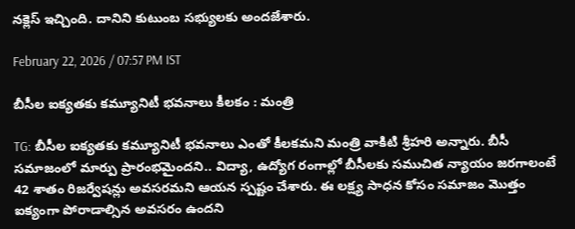నక్లెస్ ఇచ్చింది. దానిని కుటుంబ సభ్యులకు అందజేశారు.

February 22, 2026 / 07:57 PM IST

బీసీల ఐక్యతకు కమ్యూనిటీ భవనాలు కీలకం : మంత్రి

TG: బీసీల ఐక్యతకు కమ్యూనిటీ భవనాలు ఎంతో కీలకమని మంత్రి వాకిటి శ్రీహరి అన్నారు. బీసీ సమాజంలో మార్పు ప్రారంభమైందని.. విద్యా, ఉద్యోగ రంగాల్లో బీసీలకు సముచిత న్యాయం జరగాలంటే 42 శాతం రిజర్వేషన్లు అవసరమని ఆయన స్పష్టం చేశారు. ఈ లక్ష్య సాధన కోసం సమాజం మొత్తం ఐక్యంగా పోరాడాల్సిన అవసరం ఉందని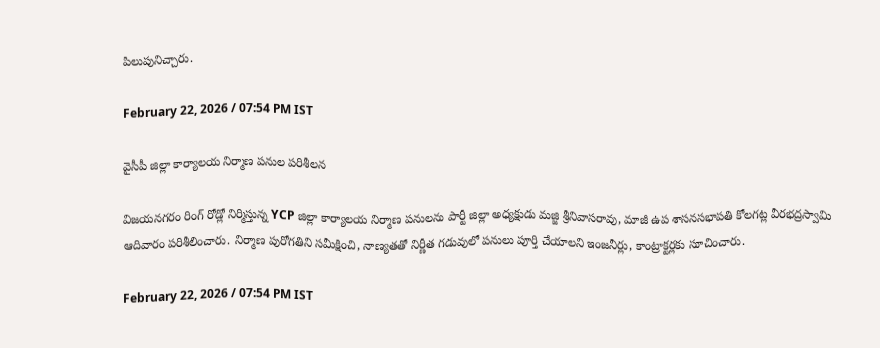పిలుపునిచ్చారు.

February 22, 2026 / 07:54 PM IST

వైసీపీ జిల్లా కార్యాలయ నిర్మాణ పనుల పరిశీలన

విజయనగరం రింగ్ రోడ్లో నిర్మిస్తున్న YCP జిల్లా కార్యాలయ నిర్మాణ పనులను పార్టీ జిల్లా అధ్యక్షుడు మజ్జి శ్రీనివాసరావు, మాజీ ఉప శాసనసభాపతి కోలగట్ల వీరభద్రస్వామి ఆదివారం పరిశీలించారు. నిర్మాణ పురోగతిని సమీక్షించి, నాణ్యతతో నిర్ణీత గడువులో పనులు పూర్తి చేయాలని ఇంజనీర్లు, కాంట్రాక్టర్లకు సూచించారు.

February 22, 2026 / 07:54 PM IST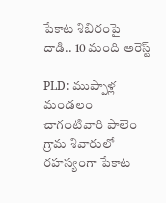పేకాట శిబిరంపై దాడి.. 10 మంది అరెస్ట్

PLD: ముప్పాళ్ల మండలం చాగంటివారి పాలెం గ్రామ శివారులో రహస్యంగా పేకాట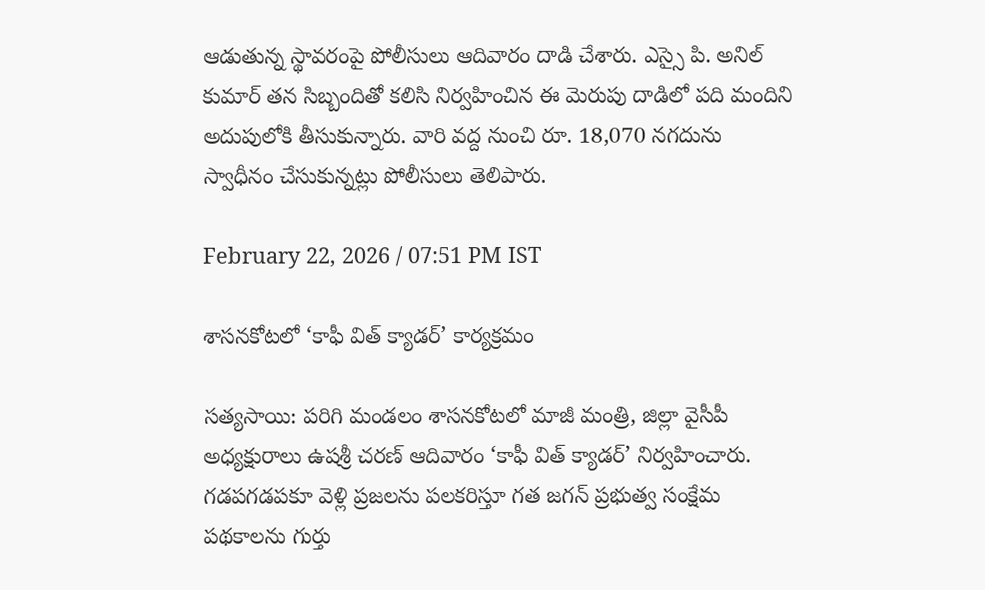ఆడుతున్న స్థావరంపై పోలీసులు ఆదివారం దాడి చేశారు. ఎస్సై పి. అనిల్ కుమార్ తన సిబ్బందితో కలిసి నిర్వహించిన ఈ మెరుపు దాడిలో పది మందిని అదుపులోకి తీసుకున్నారు. వారి వద్ద నుంచి రూ. 18,070 నగదును స్వాధీనం చేసుకున్నట్లు పోలీసులు తెలిపారు.

February 22, 2026 / 07:51 PM IST

శాసనకోటలో ‘కాఫీ విత్ క్యాడర్’ కార్యక్రమం

సత్యసాయి: పరిగి మండలం శాసనకోటలో మాజీ మంత్రి, జిల్లా వైసీపీ అధ్యక్షురాలు ఉషశ్రీ చరణ్ ఆదివారం ‘కాఫీ విత్ క్యాడర్’ నిర్వహించారు. గడపగడపకూ వెళ్లి ప్రజలను పలకరిస్తూ గత జగన్ ప్రభుత్వ సంక్షేమ పథకాలను గుర్తు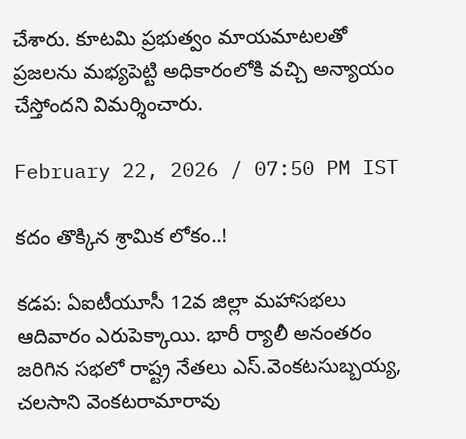చేశారు. కూటమి ప్రభుత్వం మాయమాటలతో ప్రజలను మభ్యపెట్టి అధికారంలోకి వచ్చి అన్యాయం చేస్తోందని విమర్శించారు.

February 22, 2026 / 07:50 PM IST

కదం తొక్కిన శ్రామిక లోకం..!

కడప: ఏఐటీయూసీ 12వ జిల్లా మహాసభలు ఆదివారం ఎరుపెక్కాయి. భారీ ర్యాలీ అనంతరం జరిగిన సభలో రాష్ట్ర నేతలు ఎస్.వెంకటసుబ్బయ్య, చలసాని వెంకటరామారావు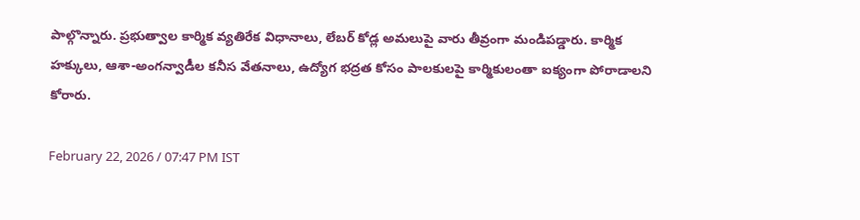పాల్గొన్నారు. ప్రభుత్వాల కార్మిక వ్యతిరేక విధానాలు, లేబర్ కోడ్ల అమలుపై వారు తీవ్రంగా మండిపడ్డారు. కార్మిక హక్కులు, ఆశా-అంగన్వాడీల కనీస వేతనాలు, ఉద్యోగ భద్రత కోసం పాలకులపై కార్మికులంతా ఐక్యంగా పోరాడాలని కోరారు.

February 22, 2026 / 07:47 PM IST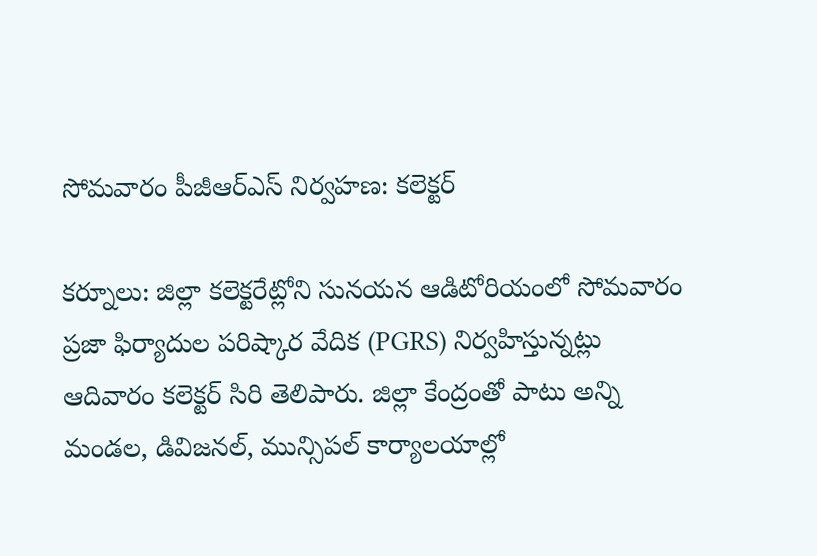సోమవారం పీజీఆర్ఎస్ నిర్వహణ: కలెక్టర్

కర్నూలు: జిల్లా కలెక్టరేట్లోని సునయన ఆడిటోరియంలో సోమవారం ప్రజా ఫిర్యాదుల పరిష్కార వేదిక (PGRS) నిర్వహిస్తున్నట్లు ఆదివారం కలెక్టర్ సిరి తెలిపారు. జిల్లా కేంద్రంతో పాటు అన్ని మండల, డివిజనల్, మున్సిపల్ కార్యాలయాల్లో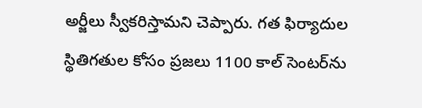అర్జీలు స్వీకరిస్తామని చెప్పారు. గత ఫిర్యాదుల స్థితిగతుల కోసం ప్రజలు 1100 కాల్ సెంటర్‌ను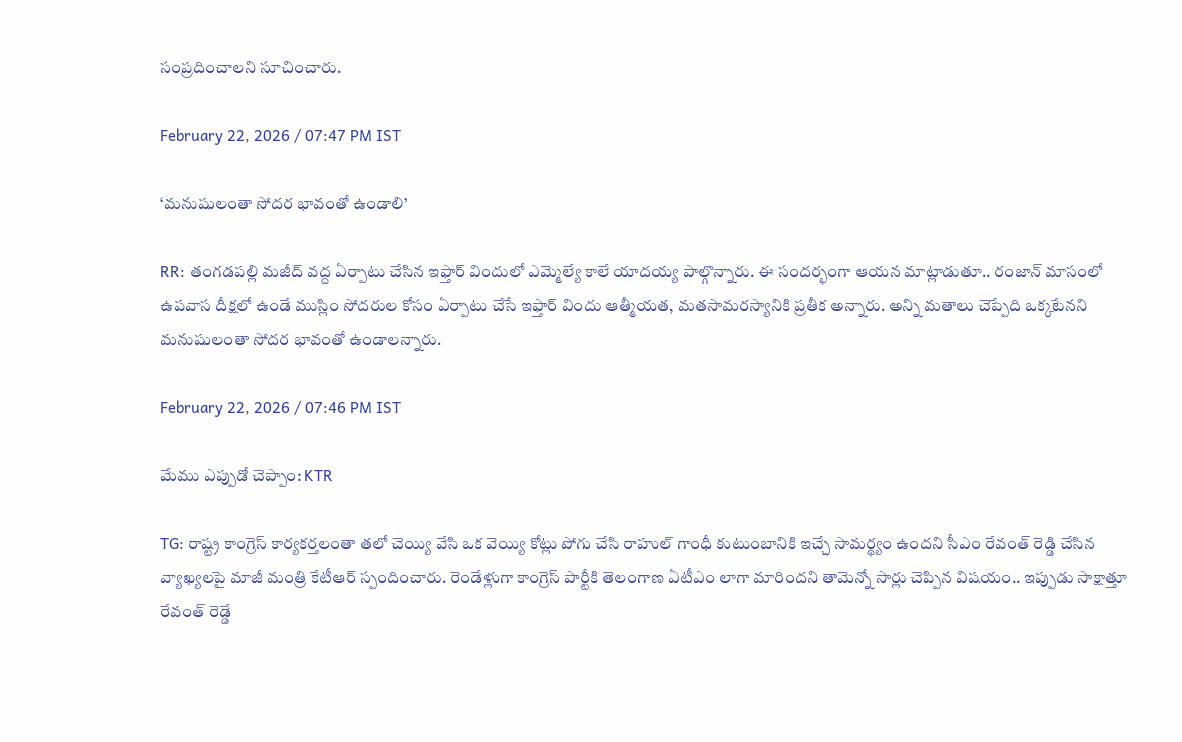సంప్రదించాలని సూచించారు.

February 22, 2026 / 07:47 PM IST

‘మనుషులంతా సోదర భావంతో ఉండాలి’

RR: తంగడపల్లి మజీద్ వద్ద ఏర్పాటు చేసిన ఇఫ్తార్ విందులో ఎమ్మెల్యే కాలే యాదయ్య పాల్గొన్నారు. ఈ సందర్భంగా ఆయన మాట్లాడుతూ.. రంజాన్ మాసంలో ఉపవాస దీక్షలో ఉండే ముస్లిం సోదరుల కోసం ఏర్పాటు చేసే ఇఫ్తార్ విందు ఆత్మీయత, మతసామరస్యానికి ప్రతీక అన్నారు. అన్ని మతాలు చెప్పేది ఒక్కటేనని మనుషులంతా సోదర భావంతో ఉండాలన్నారు.

February 22, 2026 / 07:46 PM IST

మేము ఎప్పుడో చెప్పాం: KTR

TG: రాష్ట్ర కాంగ్రెస్ కార్యకర్తలంతా తలో చెయ్యి వేసి ఒక వెయ్యి కోట్లు పోగు చేసి రాహుల్ గాంధీ కుటుంబానికి ఇచ్చే సామర్థ్యం ఉందని సీఎం రేవంత్ రెడ్డి చేసిన వ్యాఖ్యలపై మాజీ మంత్రి కేటీఆర్ స్పందించారు. రెండేళ్లుగా కాంగ్రెస్ పార్టీకి తెలంగాణ ఏటీఎం లాగా మారిందని తామెన్నో సార్లు చెప్పిన విషయం.. ఇప్పుడు సాక్షాత్తూ రేవంత్ రెడ్డే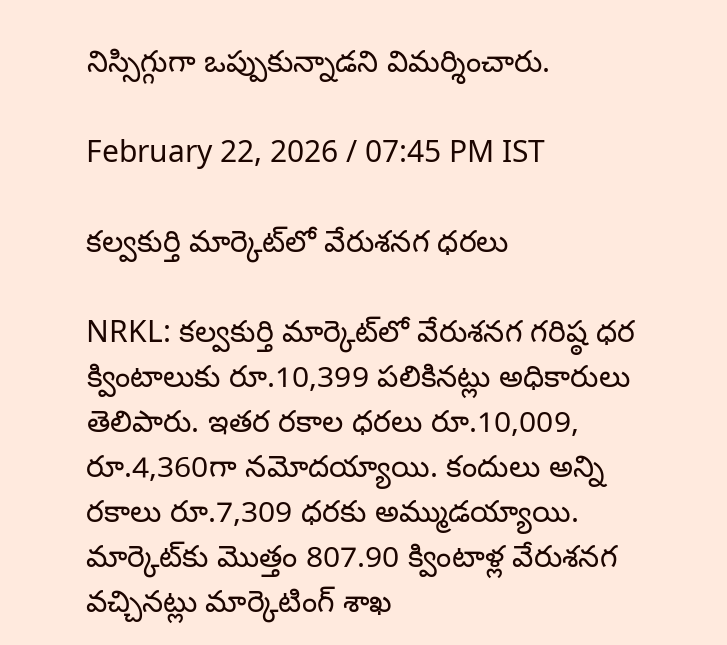నిస్సిగ్గుగా ఒప్పుకున్నాడని విమర్శించారు.

February 22, 2026 / 07:45 PM IST

కల్వకుర్తి మార్కెట్‌లో వేరుశనగ ధరలు

NRKL: కల్వకుర్తి మార్కెట్‌లో వేరుశనగ గరిష్ఠ ధర క్వింటాలుకు రూ.10,399 పలికినట్లు అధికారులు తెలిపారు. ఇతర రకాల ధరలు రూ.10,009, రూ.4,360గా నమోదయ్యాయి. కందులు అన్ని రకాలు రూ.7,309 ధరకు అమ్ముడయ్యాయి. మార్కెట్‌కు మొత్తం 807.90 క్వింటాళ్ల వేరుశనగ వచ్చినట్లు మార్కెటింగ్ శాఖ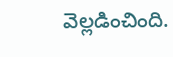వెల్లడించింది.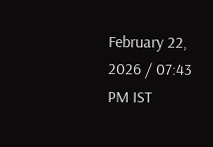February 22, 2026 / 07:43 PM IST